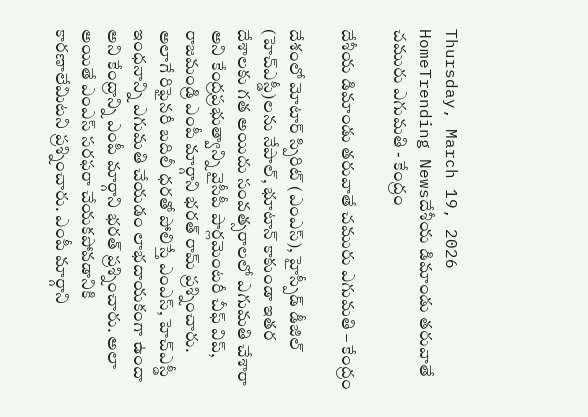Thursday, March 19, 2026
HomeTrending Newsదేశీయ డిమాండు తరువాతే చమురు ఎగుమతి - కేంద్రం

దేశీయ డిమాండు తరువాతే చమురు ఎగుమతి – కేంద్రం

దేశంలో మోటార్ స్పిరిట్ (ఎంఎస్), హైస్పీడ్ డీజిల్ (హెచ్ఎస్డీ)లను నేపాల్, భూటాన్ కాకుండా ఇతర దేశాలకు గత అయిదు సంవత్సరాలలో ఎగుమతి చేశారా అని కేంద్రప్రభుత్వాన్ని వైసీపీ పార్లమెంటరీ చీఫ్ విప్, రాజమండ్రి ఎంపీ మార్గాని భరత్ రామ్ ప్రశ్నించారు. అలాగే రిఫైనరీ బదిలీ ధరతో పోలిస్తే ఎంఎస్, హెచ్ఎస్డీ ఇంధనాన్ని ఎగుమతి చేయడం లాభదాయకంగా ఉందా అని కేంద్రాన్ని ఎంపీ మార్గాని భరత్ ప్రశ్నించారు. అలా అయితే ఎంఎస్ సరఫరా చేయకపోవడానికి కారణాలేమిటని ప్రశ్నించారు. ఎంపీ మార్గాని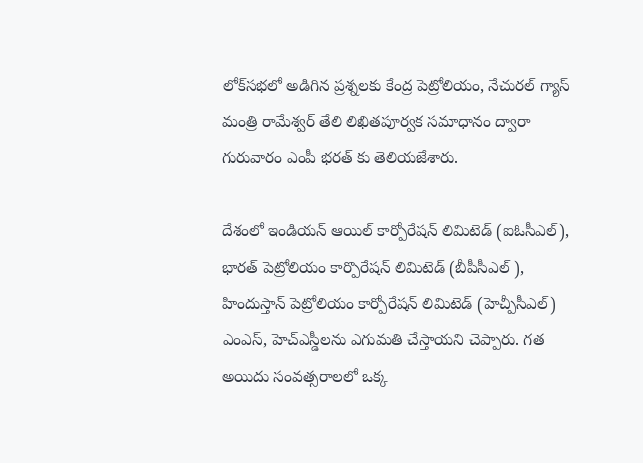లోక్‌సభలో అడిగిన ప్రశ్నలకు కేంద్ర పెట్రోలియం, నేచురల్ గ్యాస్ మంత్రి రామేశ్వర్ తేలి లిఖితపూర్వక సమాధానం ద్వారా గురువారం ఎంపీ భరత్ కు తెలియజేశారు.

దేశంలో ఇండియన్ ఆయిల్ కార్పోరేషన్ లిమిటెడ్ (ఐఓసీఎల్), భారత్ పెట్రోలియం కార్పొరేషన్ లిమిటెడ్ (బీపీసీఎల్ ), హిందుస్తాన్ పెట్రోలియం కార్పోరేషన్ లిమిటెడ్ (హెచ్పీసీఎల్) ఎంఎస్, హెచ్ఎస్డీలను ఎగుమతి చేస్తాయని చెప్పారు. గత అయిదు సంవత్సరాలలో ఒక్క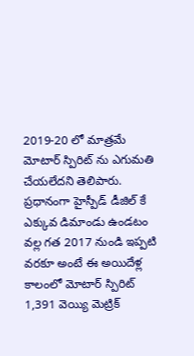2019-20 లో మాత్రమే మోటార్ స్పిరిట్ ను ఎగుమతి చేయలేదని తెలిపారు. ప్రధానంగా హైస్పీడ్ డీజిల్ కే ఎక్కువ డిమాండు ఉండటం వల్ల గత 2017 నుండి ఇప్పటి వరకూ అంటే ఈ‌ అయిదేళ్ల కాలంలో మోటార్ స్పిరిట్ 1,391 వెయ్యి మెట్రిక్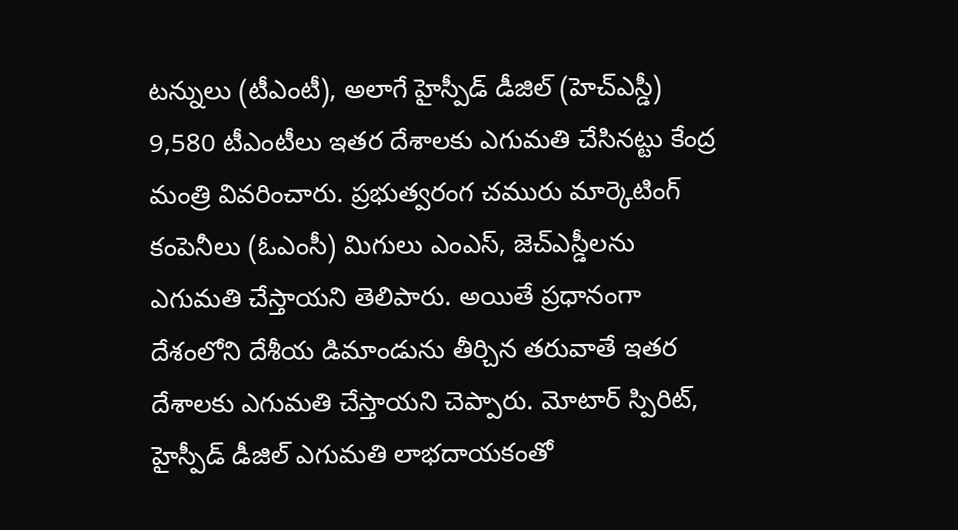టన్నులు (టీఎంటీ), అలాగే హైస్పీడ్ డీజిల్ (హెచ్ఎస్డీ) 9,580 టీఎంటీలు ఇతర దేశాలకు ఎగుమతి చేసినట్టు కేంద్ర మంత్రి వివరించారు. ప్రభుత్వరంగ చమురు మార్కెటింగ్ కంపెనీలు (ఓఎంసీ) మిగులు ఎంఎస్, జెచ్ఎస్డీలను ఎగుమతి చేస్తాయని తెలిపారు. అయితే ప్రధానంగా దేశంలోని దేశీయ డిమాండును తీర్చిన తరువాతే ఇతర దేశాలకు ఎగుమతి చేస్తాయని చెప్పారు. మోటార్ స్పిరిట్, హైస్పీడ్ డీజిల్ ఎగుమతి లాభదాయకంతో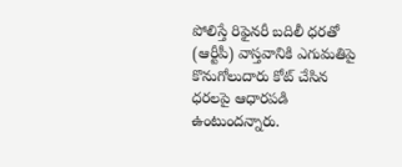పోలిస్తే రిఫైనరీ బదిలీ ధరతో (ఆర్టీపీ) వాస్తవానికి ఎగుమతిపై కొనుగోలుదారు కోట్ చేసిన ధరలపై ఆధారపడి ఉంటుందన్నారు.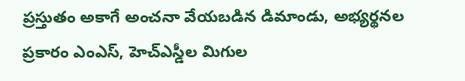ప్రస్తుతం అకాగే అంచనా వేయబడిన డిమాండు, అభ్యర్థనల ప్రకారం ఎంఎస్, హెచ్ఎస్డీల మిగుల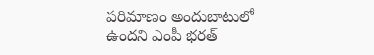పరిమాణం‌ అందుబాటులో ఉందని ఎంపీ భరత్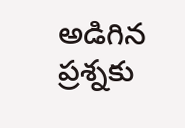అడిగిన ప్రశ్నకు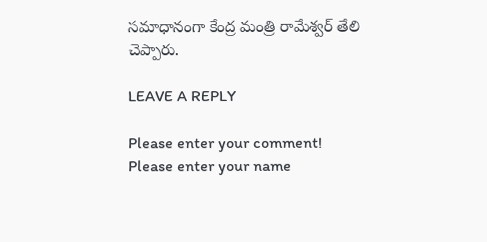సమాధానంగా కేంద్ర మంత్రి రామేశ్వర్ తేలి చెప్పారు.

LEAVE A REPLY

Please enter your comment!
Please enter your name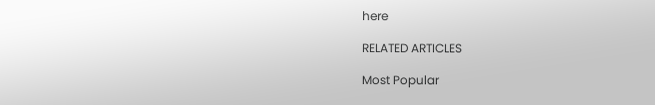here

RELATED ARTICLES

Most Popular